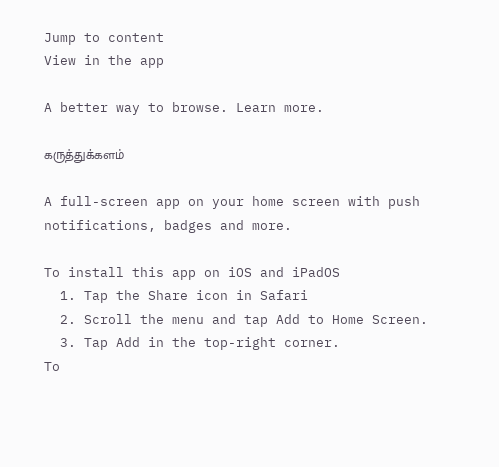Jump to content
View in the app

A better way to browse. Learn more.

கருத்துக்களம்

A full-screen app on your home screen with push notifications, badges and more.

To install this app on iOS and iPadOS
  1. Tap the Share icon in Safari
  2. Scroll the menu and tap Add to Home Screen.
  3. Tap Add in the top-right corner.
To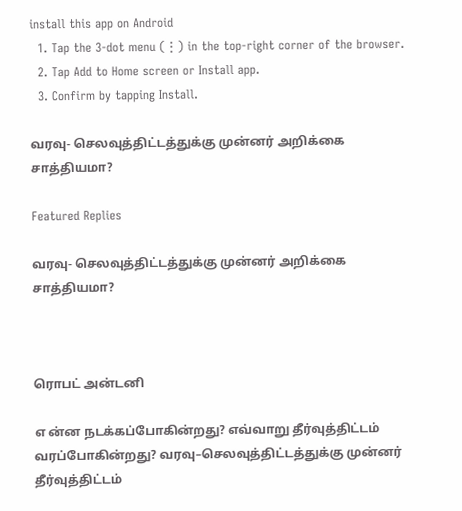install this app on Android
  1. Tap the 3-dot menu (⋮) in the top-right corner of the browser.
  2. Tap Add to Home screen or Install app.
  3. Confirm by tapping Install.

வரவு- செலவுத்திட்டத்துக்கு முன்னர் அறிக்கை சாத்தியமா?

Featured Replies

வரவு- செலவுத்திட்டத்துக்கு முன்னர் அறிக்கை சாத்தியமா?



ரொபட் அன்டனி

எ ன்ன நடக்கப்போகின்றது? எவ்வாறு தீர்வுத்திட்டம் வரப்போகின்றது? வரவு–செலவுத்திட்டத்துக்கு முன்னர் தீர்வுத்திட்டம்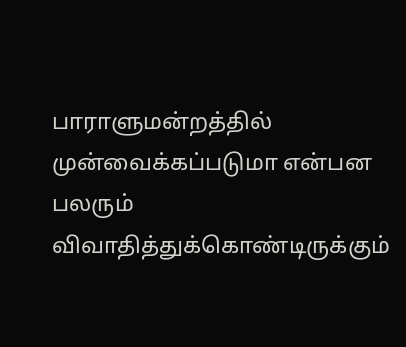பாராளுமன்றத்தில் முன்வைக்கப்படுமா என்பன பலரும் விவாதித்துக்கொண்டிருக்கும்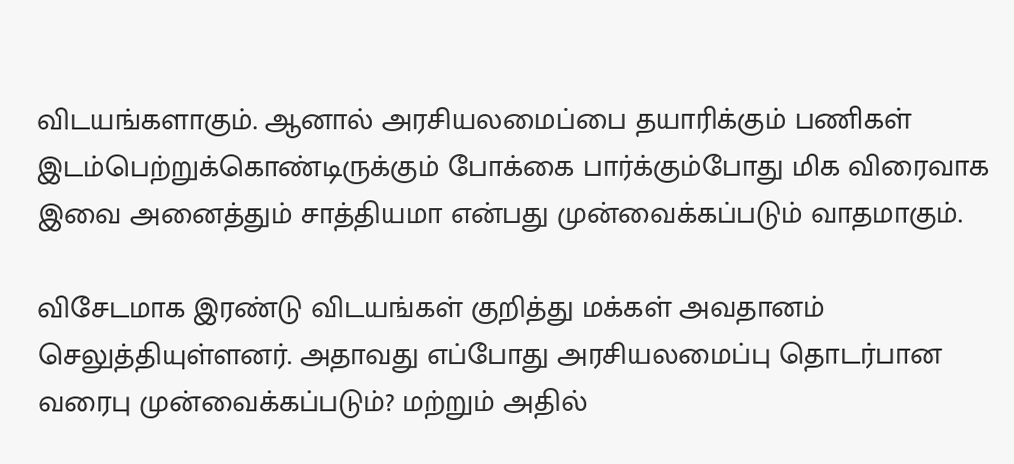விடயங்களாகும். ஆனால் அரசியலமைப்பை தயாரிக்கும் பணிகள் இடம்பெற்றுக்கொண்டிருக்கும் போக்கை பார்க்கும்போது மிக விரைவாக இவை அனைத்தும் சாத்தியமா என்பது முன்வைக்கப்படும் வாதமாகும்.

விசேடமாக இரண்டு விடயங்கள் குறித்து மக்கள் அவதானம் செலுத்தியுள்ளனர். அதாவது எப்போது அரசியலமைப்பு தொடர்பான வரைபு முன்வைக்கப்படும்? மற்றும் அதில்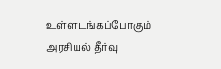உள்ளடங்கப்போகும் அரசியல் தீர்வு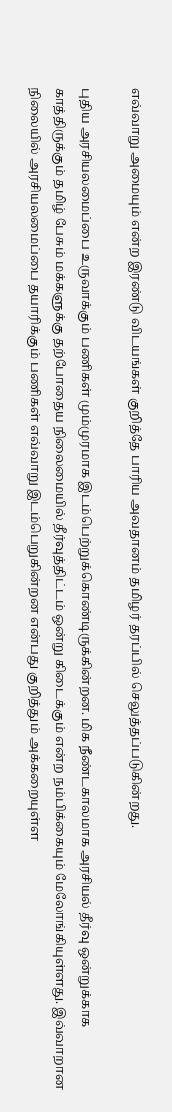எவ்வாறு அமையும் என்ற இரண்டு விடயங்கள் குறித்தே பாரிய அவதானம் தமிழர் தரப்பில் செலுத்தப்படுகின்றது.

புதிய அரசியலமைப்பை உருவாக்கும் பணிகள் மும்முரமாக இடம்பெற்றுக்கொண்டிருக்கின்றன. மிக நீண்டகாலமாக அரசியல் தீர்வு ஒன்றுக்காக காத்திருக்கும் தமிழ் பேசும் மக்களுக்கு தற்போதைய நிலைமையில் தீர்வுத்திட்டம் ஒன்று கிடைக்கும் என்ற நம்பிக்கையும் மேலோங்கியுள்ளது. இவ்வாறான நிலையில் அரசியலமைப்பை தயாரிக்கும் பணிகள் எவ்வாறு இடம்பெறுகின்றன என்பது குறித்தும் அக்கறையுள்ள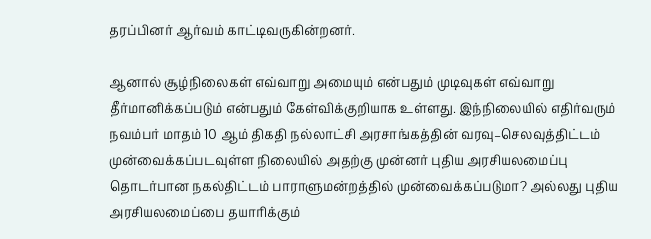தரப்பினர் ஆர்வம் காட்டிவருகின்றனர்.

ஆனால் சூழ்நிலைகள் எவ்வாறு அமையும் என்பதும் முடிவுகள் எவ்வாறு தீர்மானிக்கப்படும் என்பதும் கேள்விக்குறியாக உள்ளது. இந்நிலையில் எதிர்வரும் நவம்பர் மாதம் 10 ஆம் திகதி நல்லாட்சி அரசாங்கத்தின் வரவு–செலவுத்திட்டம் முன்வைக்கப்படவுள்ள நிலையில் அதற்கு முன்னர் புதிய அரசியலமைப்பு தொடர்பான நகல்திட்டம் பாராளுமன்றத்தில் முன்வைக்கப்படுமா? அல்லது புதிய அரசியலமைப்பை தயாரிக்கும்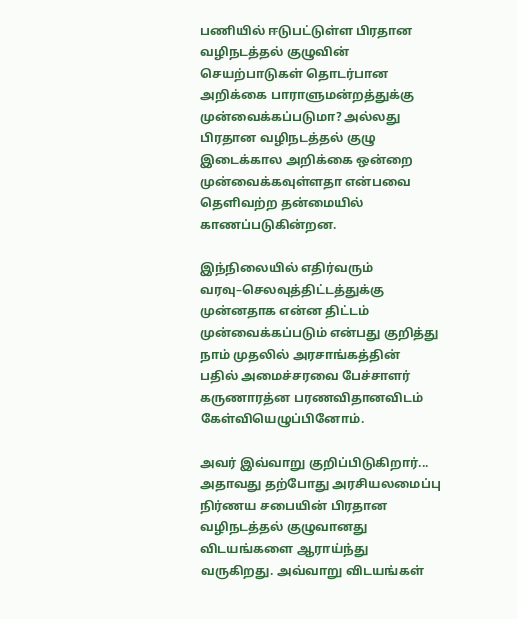பணியில் ஈடுபட்டுள்ள பிரதான வழிநடத்தல் குழுவின் செயற்பாடுகள் தொடர்பான அறிக்கை பாராளுமன்றத்துக்கு முன்வைக்கப்படுமா? அல்லது பிரதான வழிநடத்தல் குழு இடைக்கால அறிக்கை ஒன்றை முன்வைக்கவுள்ளதா என்பவை தெளிவற்ற தன்மையில் காணப்படுகின்றன.

இந்நிலையில் எதிர்வரும் வரவு–செலவுத்திட்டத்துக்கு முன்னதாக என்ன திட்டம் முன்வைக்கப்படும் என்பது குறித்து நாம் முதலில் அரசாங்கத்தின் பதில் அமைச்சரவை பேச்சாளர் கருணாரத்ன பரணவிதானவிடம் கேள்வியெழுப்பினோம்.

அவர் இவ்வாறு குறிப்பிடுகிறார்... அதாவது தற்போது அரசியலமைப்பு நிர்ணய சபையின் பிரதான வழிநடத்தல் குழுவானது விடயங்களை ஆராய்ந்து வருகிறது. அவ்வாறு விடயங்கள்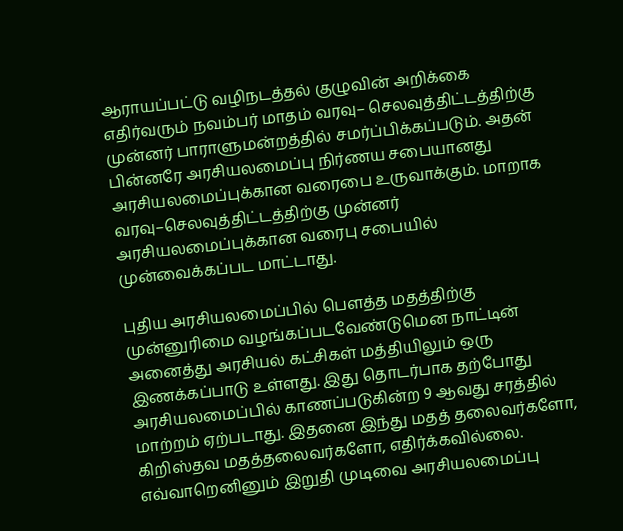ஆராயப்பட்டு வழிநடத்தல் குழுவின் அறிக்கை எதிர்வரும் நவம்பர் மாதம் வரவு– செலவுத்திட்டத்திற்கு முன்னர் பாராளுமன்றத்தில் சமர்ப்பிக்கப்படும். அதன் பின்னரே அரசியலமைப்பு நிர்ணய சபையானது அரசியலமைப்புக்கான வரைபை உருவாக்கும். மாறாக வரவு–செலவுத்திட்டத்திற்கு முன்னர் அரசியலமைப்புக்கான வரைபு சபையில் முன்வைக்கப்பட மாட்டாது.

புதிய அரசியலமைப்பில் பௌத்த மதத்திற்கு முன்னுரிமை வழங்கப்படவேண்டுமென நாட்டின் அனைத்து அரசியல் கட்சிகள் மத்தியிலும் ஒரு இணக்கப்பாடு உள்ளது. இது தொடர்பாக தற்போது அரசியலமைப்பில் காணப்படுகின்ற 9 ஆவது சரத்தில் மாற்றம் ஏற்படாது. இதனை இந்து மதத் தலைவர்களோ, கிறிஸ்தவ மதத்தலைவர்களோ, எதிர்க்கவில்லை. எவ்வாறெனினும் இறுதி முடிவை அரசியலமைப்பு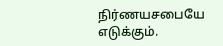நிர்ணயசபையே எடுக்கும்.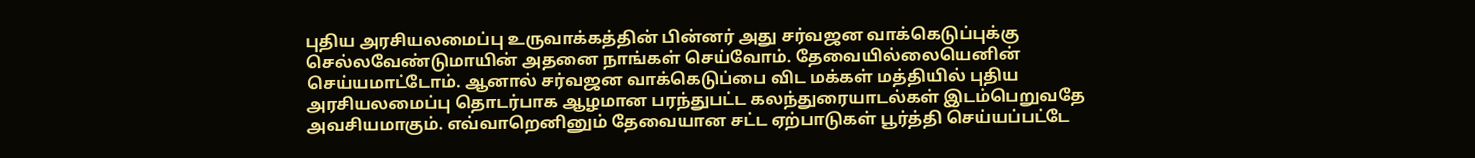புதிய அரசியலமைப்பு உருவாக்கத்தின் பின்னர் அது சர்வஜன வாக்கெடுப்புக்கு செல்லவேண்டுமாயின் அதனை நாங்கள் செய்வோம். தேவையில்லையெனின் செய்யமாட்டோம். ஆனால் சர்வஜன வாக்கெடுப்பை விட மக்கள் மத்தியில் புதிய அரசியலமைப்பு தொடர்பாக ஆழமான பரந்துபட்ட கலந்துரையாடல்கள் இடம்பெறுவதே அவசியமாகும். எவ்வாறெனினும் தேவையான சட்ட ஏற்பாடுகள் பூர்த்தி செய்யப்பட்டே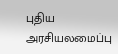புதிய அரசியலமைப்பு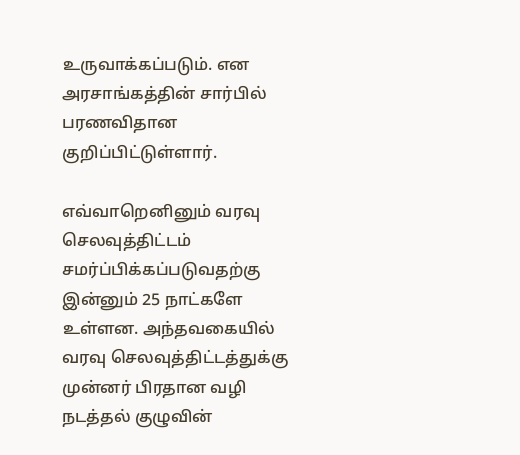உருவாக்கப்படும். என அரசாங்கத்தின் சார்பில் பரணவிதான குறிப்பிட்டுள்ளார்.

எவ்வாறெனினும் வரவு செலவுத்திட்டம் சமர்ப்பிக்கப்படுவதற்கு இன்னும் 25 நாட்களே உள்ளன. அந்தவகையில் வரவு செலவுத்திட்டத்துக்கு முன்னர் பிரதான வழி நடத்தல் குழுவின்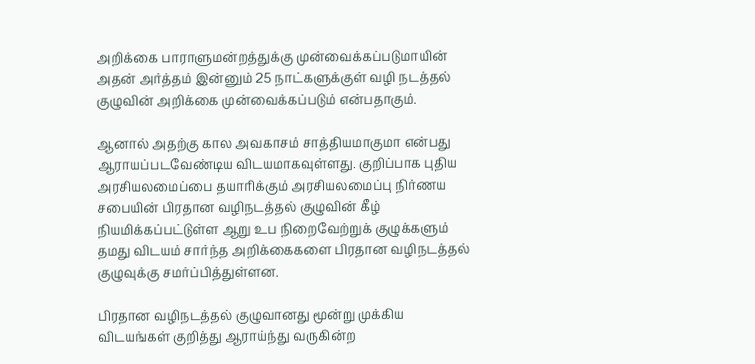அறிக்கை பாராளுமன்றத்துக்கு முன்வைக்கப்படுமாயின் அதன் அர்த்தம் இன்னும் 25 நாட்களுக்குள் வழி நடத்தல் குழுவின் அறிக்கை முன்வைக்கப்படும் என்பதாகும்.

ஆனால் அதற்கு கால அவகாசம் சாத்தியமாகுமா என்பது ஆராயப்படவேண்டிய விடயமாகவுள்ளது. குறிப்பாக புதிய அரசியலமைப்பை தயாரிக்கும் அரசியலமைப்பு நிர்ணய சபையின் பிரதான வழிநடத்தல் குழுவின் கீழ் நியமிக்கப்பட்டுள்ள ஆறு உப நிறைவேற்றுக் குழுக்களும் தமது விடயம் சார்ந்த அறிக்கைகளை பிரதான வழிநடத்தல் குழுவுக்கு சமர்ப்பித்துள்ளன.

பிரதான வழிநடத்தல் குழுவானது மூன்று முக்கிய விடயங்கள் குறித்து ஆராய்ந்து வருகின்ற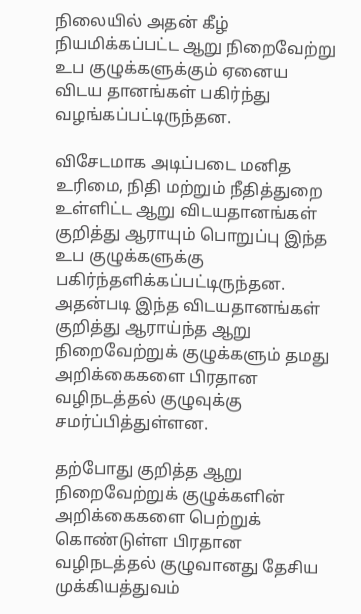நிலையில் அதன் கீழ் நியமிக்கப்பட்ட ஆறு நிறைவேற்று உப குழுக்களுக்கும் ஏனைய விடய தானங்கள் பகிர்ந்து வழங்கப்பட்டிருந்தன.

விசேடமாக அடிப்படை மனித உரிமை, நிதி மற்றும் நீதித்துறை உள்ளிட்ட ஆறு விடயதானங்கள் குறித்து ஆராயும் பொறுப்பு இந்த உப குழுக்களுக்கு பகிர்ந்தளிக்கப்பட்டிருந்தன. அதன்படி இந்த விடயதானங்கள் குறித்து ஆராய்ந்த ஆறு நிறைவேற்றுக் குழுக்களும் தமது அறிக்கைகளை பிரதான வழிநடத்தல் குழுவுக்கு சமர்ப்பித்துள்ளன.

தற்போது குறித்த ஆறு நிறைவேற்றுக் குழுக்களின் அறிக்கைகளை பெற்றுக் கொண்டுள்ள பிரதான வழிநடத்தல் குழுவானது தேசிய முக்கியத்துவம்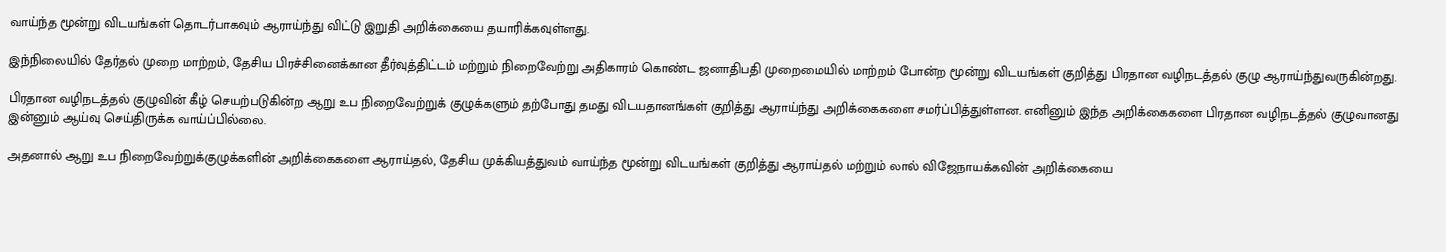வாய்ந்த மூன்று விடயங்கள் தொடர்பாகவும் ஆராய்ந்து விட்டு இறுதி அறிக்கையை தயாரிக்கவுள்ளது.

இந்நிலையில் தேர்தல் முறை மாற்றம், தேசிய பிரச்சினைக்கான தீர்வுத்திட்டம் மற்றும் நிறைவேற்று அதிகாரம் கொண்ட ஜனாதிபதி முறைமையில் மாற்றம் போன்ற மூன்று விடயங்கள் குறித்து பிரதான வழிநடத்தல் குழு ஆராய்ந்துவருகின்றது.

பிரதான வழிநடத்தல் குழுவின் கீழ் செயற்படுகின்ற ஆறு உப நிறைவேற்றுக் குழுக்களும் தற்போது தமது விடயதானங்கள் குறித்து ஆராய்ந்து அறிக்கைகளை சமர்ப்பித்துள்ளன. எனினும் இந்த அறிக்கைகளை பிரதான வழிநடத்தல் குழுவானது இன்னும் ஆய்வு செய்திருக்க வாய்ப்பில்லை.

அதனால் ஆறு உப நிறைவேற்றுக்குழுக்களின் அறிக்கைகளை ஆராய்தல், தேசிய முக்கியத்துவம் வாய்ந்த மூன்று விடயங்கள் குறித்து ஆராய்தல் மற்றும் லால் விஜேநாயக்கவின் அறிக்கையை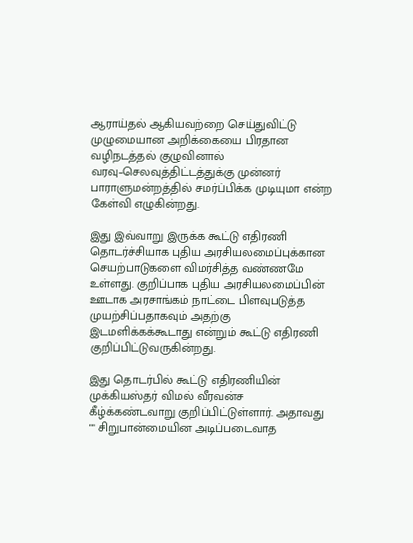ஆராய்தல் ஆகியவற்றை செய்துவிட்டு முழுமையான அறிக்கையை பிரதான வழிநடத்தல் குழுவினால் வரவு–செலவுத்திட்டத்துக்கு முன்னர் பாராளுமன்றத்தில் சமர்ப்பிக்க முடியுமா என்ற கேள்வி எழுகின்றது.

இது இவ்வாறு இருக்க கூட்டு எதிரணி தொடர்ச்சியாக புதிய அரசியலமைப்புக்கான செயற்பாடுகளை விமர்சித்த வண்ணமே உள்ளது. குறிப்பாக புதிய அரசியலமைப்பின் ஊடாக அரசாங்கம் நாட்டை பிளவுபடுத்த முயற்சிப்பதாகவும் அதற்கு இடமளிக்கக்கூடாது என்றும் கூட்டு எதிரணி குறிப்பிட்டுவருகின்றது.

இது தொடர்பில் கூட்டு எதிரணியின் முக்கியஸ்தர் விமல் வீரவன்ச கீழ்க்கண்டவாறு குறிப்பிட்டுள்ளார். அதாவது "" சிறுபான்மையின அடிப்படைவாத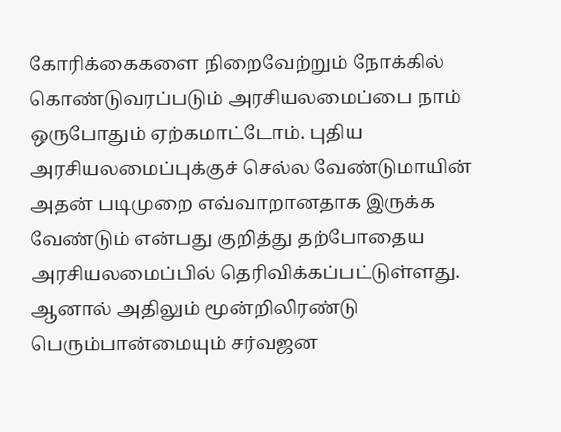கோரிக்கைகளை நிறைவேற்றும் நோக்கில் கொண்டுவரப்படும் அரசியலமைப்பை நாம் ஒருபோதும் ஏற்கமாட்டோம். புதிய அரசியலமைப்புக்குச் செல்ல வேண்டுமாயின் அதன் படிமுறை எவ்வாறானதாக இருக்க வேண்டும் என்பது குறித்து தற்போதைய அரசியலமைப்பில் தெரிவிக்கப்பட்டுள்ளது. ஆனால் அதிலும் மூன்றிலிரண்டு பெரும்பான்மையும் சர்வஜன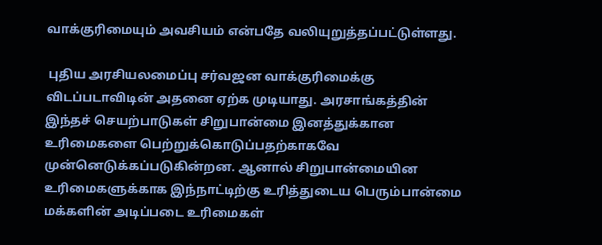வாக்குரிமையும் அவசியம் என்பதே வலியுறுத்தப்பட்டுள்ளது.

 புதிய அரசியலமைப்பு சர்வஜன வாக்குரிமைக்கு விடப்படாவிடின் அதனை ஏற்க முடியாது. அரசாங்கத்தின் இந்தச் செயற்பாடுகள் சிறுபான்மை இனத்துக்கான உரிமைகளை பெற்றுக்கொடுப்பதற்காகவே முன்னெடுக்கப்படுகின்றன. ஆனால் சிறுபான்மையின உரிமைகளுக்காக இந்நாட்டிற்கு உரித்துடைய பெரும்பான்மை மக்களின் அடிப்படை உரிமைகள்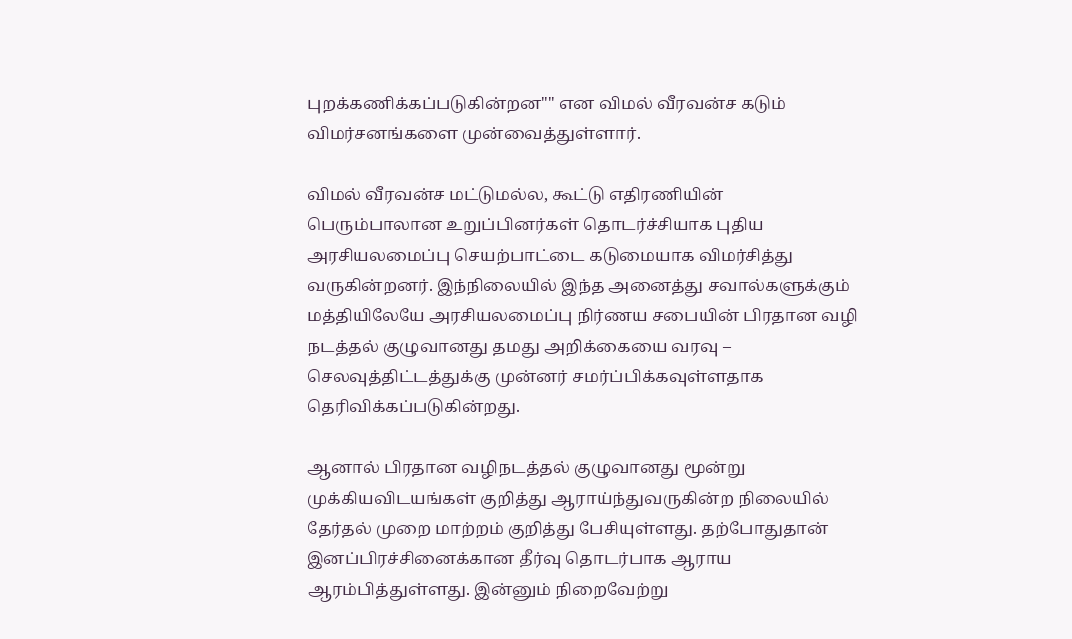புறக்கணிக்கப்படுகின்றன"" என விமல் வீரவன்ச கடும் விமர்சனங்களை முன்வைத்துள்ளார்.

விமல் வீரவன்ச மட்டுமல்ல, கூட்டு எதிரணியின் பெரும்பாலான உறுப்பினர்கள் தொடர்ச்சியாக புதிய அரசியலமைப்பு செயற்பாட்டை கடுமையாக விமர்சித்து வருகின்றனர். இந்நிலையில் இந்த அனைத்து சவால்களுக்கும் மத்தியிலேயே அரசியலமைப்பு நிர்ணய சபையின் பிரதான வழி நடத்தல் குழுவானது தமது அறிக்கையை வரவு – செலவுத்திட்டத்துக்கு முன்னர் சமர்ப்பிக்கவுள்ளதாக தெரிவிக்கப்படுகின்றது.

ஆனால் பிரதான வழிநடத்தல் குழுவானது மூன்று முக்கியவிடயங்கள் குறித்து ஆராய்ந்துவருகின்ற நிலையில் தேர்தல் முறை மாற்றம் குறித்து பேசியுள்ளது. தற்போதுதான் இனப்பிரச்சினைக்கான தீர்வு தொடர்பாக ஆராய ஆரம்பித்துள்ளது. இன்னும் நிறைவேற்று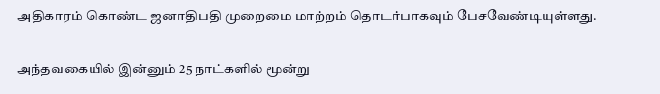அதிகாரம் கொண்ட ஜனாதிபதி முறைமை மாற்றம் தொடர்பாகவும் பேசவேண்டியுள்ளது.

அந்தவகையில் இன்னும் 25 நாட்களில் மூன்று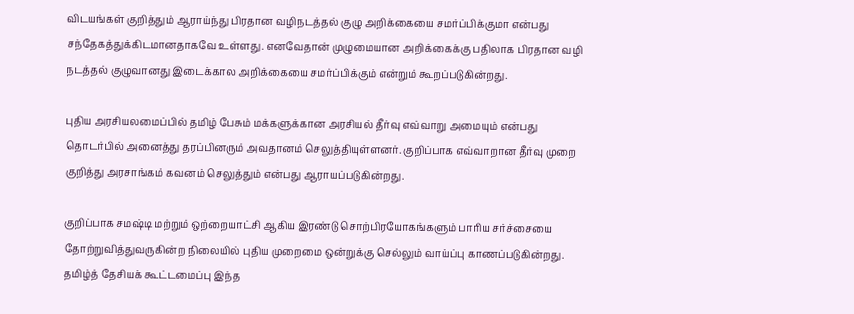விடயங்கள் குறித்தும் ஆராய்ந்து பிரதான வழிநடத்தல் குழு அறிக்கையை சமர்ப்பிக்குமா என்பது சந்தேகத்துக்கிடமானதாகவே உள்ளது. எனவேதான் முழுமையான அறிக்கைக்கு பதிலாக பிரதான வழி நடத்தல் குழுவானது இடைக்கால அறிக்கையை சமர்ப்பிக்கும் என்றும் கூறப்படுகின்றது.

புதிய அரசியலமைப்பில் தமிழ் பேசும் மக்களுக்கான அரசியல் தீர்வு எவ்வாறு அமையும் என்பது தொடர்பில் அனைத்து தரப்பினரும் அவதானம் செலுத்தியுள்ளனர். குறிப்பாக எவ்வாறான தீர்வு முறை குறித்து அரசாங்கம் கவனம் செலுத்தும் என்பது ஆராயப்படுகின்றது.

குறிப்பாக சமஷ்டி மற்றும் ஒற்றையாட்சி ஆகிய இரண்டு சொற்பிரயோகங்களும் பாரிய சர்ச்சையை தோற்றுவித்துவருகின்ற நிலையில் புதிய முறைமை ஒன்றுக்கு செல்லும் வாய்ப்பு காணப்படுகின்றது.  தமிழ்த் தேசியக் கூட்டமைப்பு இந்த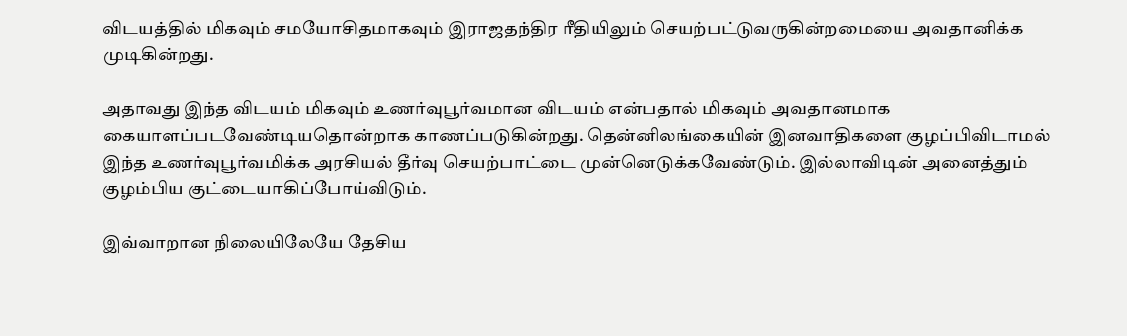விடயத்தில் மிகவும் சமயோசிதமாகவும் இராஜதந்திர ரீதியிலும் செயற்பட்டுவருகின்றமையை அவதானிக்க முடிகின்றது.

அதாவது இந்த விடயம் மிகவும் உணர்வுபூர்வமான விடயம் என்பதால் மிகவும் அவதானமாக கையாளப்படவேண்டியதொன்றாக காணப்படுகின்றது. தென்னிலங்கையின் இனவாதிகளை குழப்பிவிடாமல் இந்த உணர்வுபூர்வமிக்க அரசியல் தீர்வு செயற்பாட்டை முன்னெடுக்கவேண்டும். இல்லாவிடின் அனைத்தும் குழம்பிய குட்டையாகிப்போய்விடும்.

இவ்வாறான நிலையிலேயே தேசிய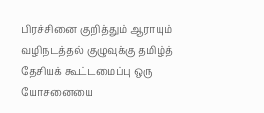பிரச்சினை குறித்தும் ஆராயும் வழிநடத்தல் குழுவுக்கு தமிழ்த் தேசியக் கூட்டமைப்பு ஒரு யோசனையை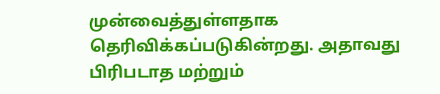முன்வைத்துள்ளதாக தெரிவிக்கப்படுகின்றது. அதாவது பிரிபடாத மற்றும்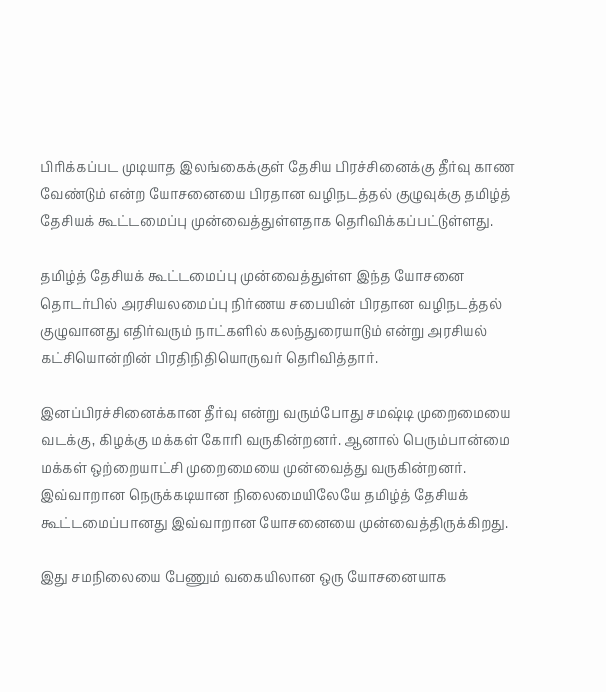பிரிக்கப்பட முடியாத இலங்கைக்குள் தேசிய பிரச்சினைக்கு தீர்வு காண வேண்டும் என்ற யோசனையை பிரதான வழிநடத்தல் குழுவுக்கு தமிழ்த் தேசியக் கூட்டமைப்பு முன்வைத்துள்ளதாக தெரிவிக்கப்பட்டுள்ளது.

தமிழ்த் தேசியக் கூட்டமைப்பு முன்வைத்துள்ள இந்த யோசனை தொடர்பில் அரசியலமைப்பு நிர்ணய சபையின் பிரதான வழிநடத்தல் குழுவானது எதிர்வரும் நாட்களில் கலந்துரையாடும் என்று அரசியல் கட்சியொன்றின் பிரதிநிதியொருவர் தெரிவித்தார்.

இனப்பிரச்சினைக்கான தீர்வு என்று வரும்போது சமஷ்டி முறைமையை வடக்கு, கிழக்கு மக்கள் கோரி வருகின்றனர். ஆனால் பெரும்பான்மை மக்கள் ஒற்றையாட்சி முறைமையை முன்வைத்து வருகின்றனர். இவ்வாறான நெருக்கடியான நிலைமையிலேயே தமிழ்த் தேசியக் கூட்டமைப்பானது இவ்வாறான யோசனையை முன்வைத்திருக்கிறது.

இது சமநிலையை பேணும் வகையிலான ஒரு யோசனையாக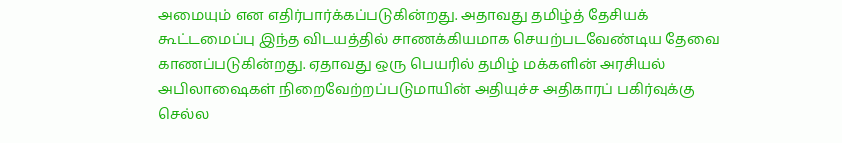அமையும் என எதிர்பார்க்கப்படுகின்றது. அதாவது தமிழ்த் தேசியக் கூட்டமைப்பு இந்த விடயத்தில் சாணக்கியமாக செயற்படவேண்டிய தேவை காணப்படுகின்றது. ஏதாவது ஒரு பெயரில் தமிழ் மக்களின் அரசியல் அபிலாஷைகள் நிறைவேற்றப்படுமாயின் அதியுச்ச அதிகாரப் பகிர்வுக்கு செல்ல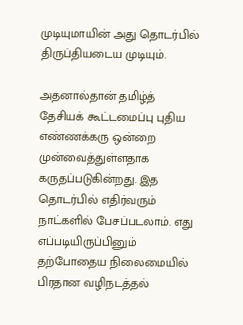முடியுமாயின் அது தொடர்பில் திருப்தியடைய முடியும்.

அதனால்தான் தமிழ்த் தேசியக் கூட்டமைப்பு புதிய எண்ணக்கரு ஒன்றை முன்வைத்துள்ளதாக கருதப்படுகின்றது. இத தொடர்பில் எதிர்வரும் நாட்களில் பேசப்படலாம். எது எப்படியிருப்பினும் தற்போதைய நிலைமையில் பிரதான வழிநடத்தல்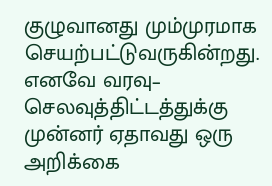குழுவானது மும்முரமாக செயற்பட்டுவருகின்றது. எனவே வரவு– செலவுத்திட்டத்துக்கு முன்னர் ஏதாவது ஒரு அறிக்கை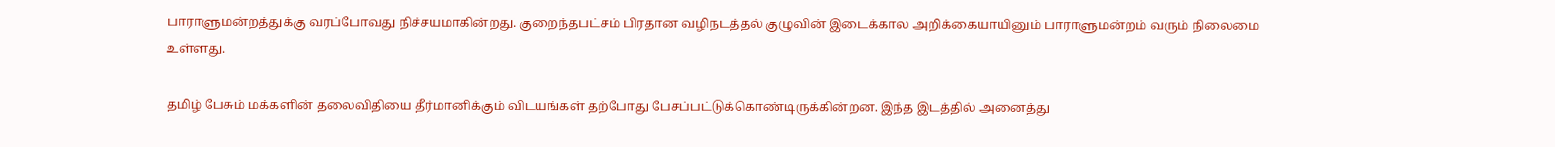பாராளுமன்றத்துக்கு வரப்போவது நிச்சயமாகின்றது. குறைந்தபட்சம் பிரதான வழிநடத்தல் குழுவின் இடைக்கால அறிக்கையாயினும் பாராளுமன்றம் வரும் நிலைமை உள்ளது.

தமிழ் பேசும் மக்களின் தலைவிதியை தீர்மானிக்கும் விடயங்கள் தற்போது பேசப்பட்டுக்கொண்டிருக்கின்றன. இந்த இடத்தில் அனைத்து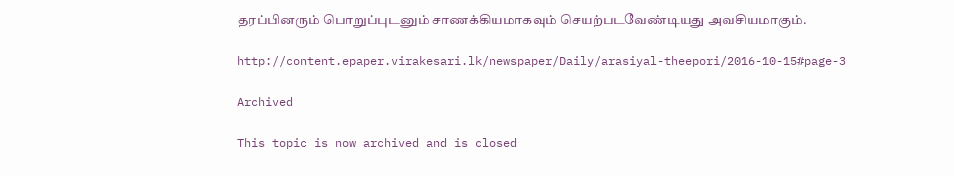தரப்பினரும் பொறுப்புடனும் சாணக்கியமாகவும் செயற்படவேண்டியது அவசியமாகும்.

http://content.epaper.virakesari.lk/newspaper/Daily/arasiyal-theepori/2016-10-15#page-3

Archived

This topic is now archived and is closed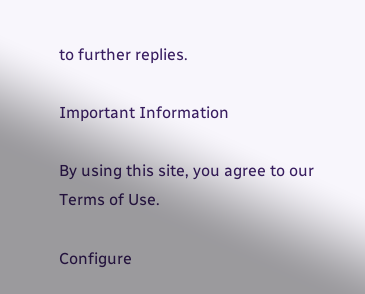to further replies.

Important Information

By using this site, you agree to our Terms of Use.

Configure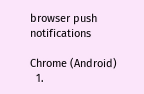browser push notifications

Chrome (Android)
  1.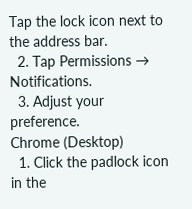Tap the lock icon next to the address bar.
  2. Tap Permissions → Notifications.
  3. Adjust your preference.
Chrome (Desktop)
  1. Click the padlock icon in the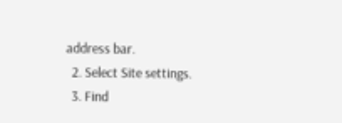address bar.
  2. Select Site settings.
  3. Find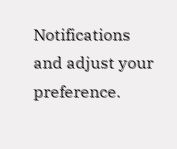Notifications and adjust your preference.